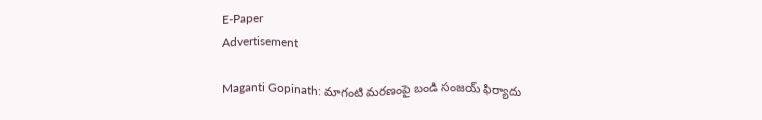E-Paper
Advertisement

Maganti Gopinath: మాగంటి మరణంపై బండి సంజయ్ ఫిర్యాదు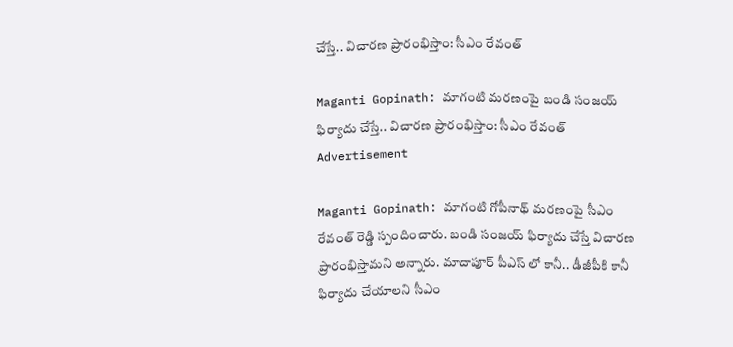చేస్తే.. విచారణ ప్రారంభిస్తాం: సీఎం రేవంత్

Maganti Gopinath: మాగంటి మరణంపై బండి సంజయ్ ఫిర్యాదు చేస్తే.. విచారణ ప్రారంభిస్తాం: సీఎం రేవంత్
Advertisement

Maganti Gopinath: మాగంటి గోపీనాథ్ మరణంపై సీఎం రేవంత్ రెడ్డి స్పందించారు. బండి సంజయ్ ఫిర్యాదు చేస్తే విచారణ ప్రారంభిస్తామని అన్నారు. మాదాపూర్ పీఎస్ లో కానీ.. డీజీపీకి కానీ ఫిర్యాదు చేయాలని సీఎం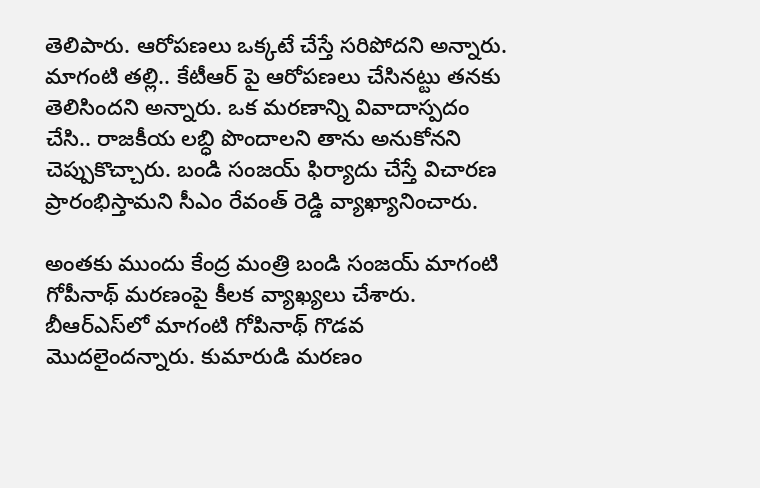తెలిపారు. ఆరోపణలు ఒక్కటే చేస్తే సరిపోదని అన్నారు. మాగంటి తల్లి.. కేటీఆర్ పై ఆరోపణలు చేసినట్టు తనకు తెలిసిందని అన్నారు. ఒక మరణాన్ని వివాదాస్పదం చేసి.. రాజకీయ లబ్ధి పొందాలని తాను అనుకోనని చెప్పుకొచ్చారు. బండి సంజయ్ ఫిర్యాదు చేస్తే విచారణ ప్రారంభిస్తామని సీఎం రేవంత్ రెడ్డి వ్యాఖ్యానించారు.

అంతకు ముందు కేంద్ర మంత్రి బండి సంజయ్ మాగంటి గోపీనాథ్ మరణంపై కీలక వ్యాఖ్యలు చేశారు. బీఆర్ఎస్‌లో మాగంటి గోపినాథ్ గొడవ మొదలైందన్నారు. కుమారుడి మరణం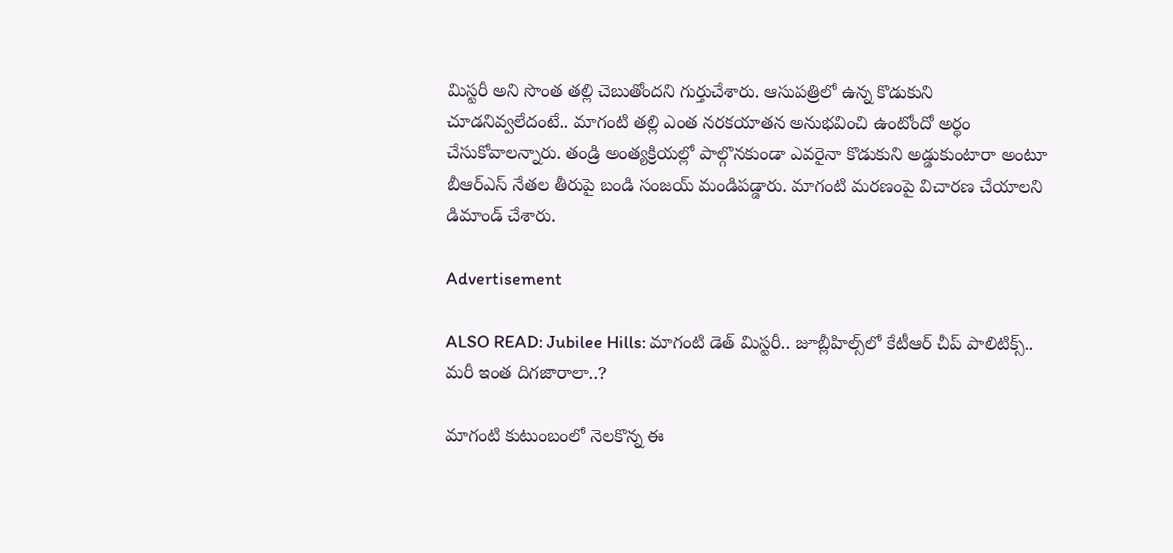మిస్టరీ అని సొంత తల్లి చెబుతోందని గుర్తుచేశారు. ఆసుపత్రిలో ఉన్న కొడుకుని చూడనివ్వలేదంటే.. మాగంటి తల్లి ఎంత నరకయాతన అనుభవించి ఉంటోందో అర్థం చేసుకోవాలన్నారు. తండ్రి అంత్యక్రియల్లో పాల్గొనకుండా ఎవరైనా కొడుకుని అడ్డుకుంటారా అంటూ బీఆర్ఎస్ నేతల తీరుపై బండి సంజయ్ మండిపడ్డారు. మాగంటి మరణంపై విచారణ చేయాలని డిమాండ్ చేశారు.

Advertisement

ALSO READ: Jubilee Hills: మాగంటి డెత్ మిస్ట‌రీ.. జూబ్లీహిల్స్‌లో కేటీఆర్ చీప్ పాలిటిక్స్.. మరీ ఇంత దిగజారాలా..?

మాగంటి కుటుంబంలో నెలకొన్న ఈ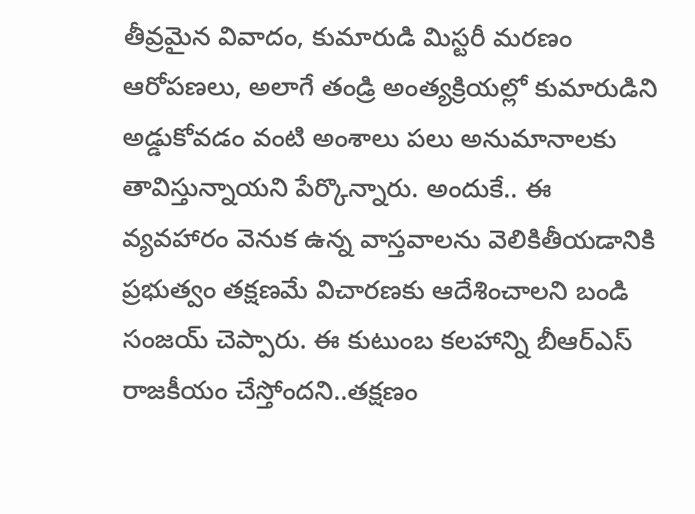తీవ్రమైన వివాదం, కుమారుడి మిస్టరీ మరణం ఆరోపణలు, అలాగే తండ్రి అంత్యక్రియల్లో కుమారుడిని అడ్డుకోవడం వంటి అంశాలు పలు అనుమానాలకు తావిస్తున్నాయని పేర్కొన్నారు. అందుకే.. ఈ వ్యవహారం వెనుక ఉన్న వాస్తవాలను వెలికితీయడానికి ప్రభుత్వం తక్షణమే విచారణకు ఆదేశించాలని బండి సంజయ్ చెప్పారు. ఈ కుటుంబ కలహాన్ని బీఆర్‌ఎస్ రాజకీయం చేస్తోందని..తక్షణం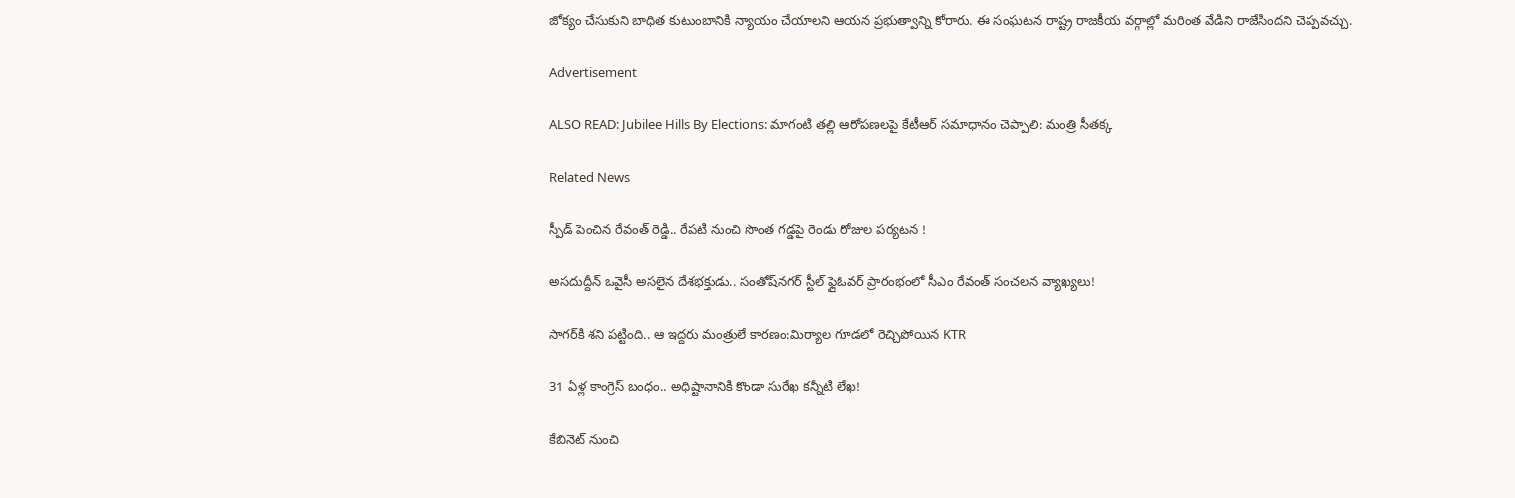జోక్యం చేసుకుని బాధిత కుటుంబానికి న్యాయం చేయాలని ఆయన ప్రభుత్వాన్ని కోరారు. ఈ సంఘటన రాష్ట్ర రాజకీయ వర్గాల్లో మరింత వేడిని రాజేసిందని చెప్పవచ్చు.

Advertisement

ALSO READ: Jubilee Hills By Elections: మాగంటి తల్లి ఆరోపణలపై కేటీఆర్ సమాధానం చెప్పాలి: మంత్రి సీతక్క

Related News

స్పీడ్ పెంచిన రేవంత్ రెడ్డి.. రేపటి నుంచి సొంత గడ్డపై రెండు రోజుల పర్యటన !

అసదుద్దీన్ ఒవైసీ అసలైన దేశభక్తుడు.. సంతోష్‌నగర్ స్టీల్ ఫ్లైఓవర్ ప్రారంభంలో సీఎం రేవంత్ సంచలన వ్యాఖ్యలు!

సాగర్‌కి శని పట్టింది.. ఆ ఇద్దరు మంత్రులే కారణం:మిర్యాల గూడలో రెచ్చిపోయిన KTR

31 ఏళ్ల కాంగ్రెస్ బంధం.. అధిష్టానానికి కొండా సురేఖ కన్నీటి లేఖ!

కేబినెట్ నుంచి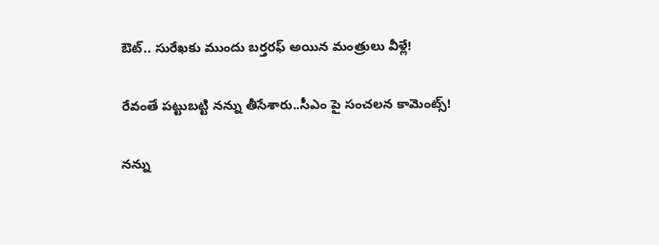ఔట్.. సురేఖకు ముందు బర్తరఫ్ అయిన మంత్రులు వీళ్లే!

రేవంతే పట్టుబట్టి నన్ను తీసేశారు..సీఎం పై సంచలన కామెంట్స్!

నన్ను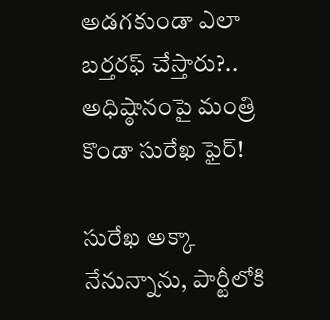అడగకుండా ఎలా బర్తరఫ్ చేస్తారు?.. అధిష్ఠానంపై మంత్రి కొండా సురేఖ ఫైర్!

సురేఖ అక్కా నేనున్నాను, పార్టీలోకి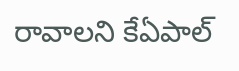రావాలని కేఏపాల్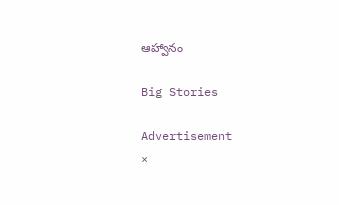ఆహ్వానం

Big Stories

Advertisement
×